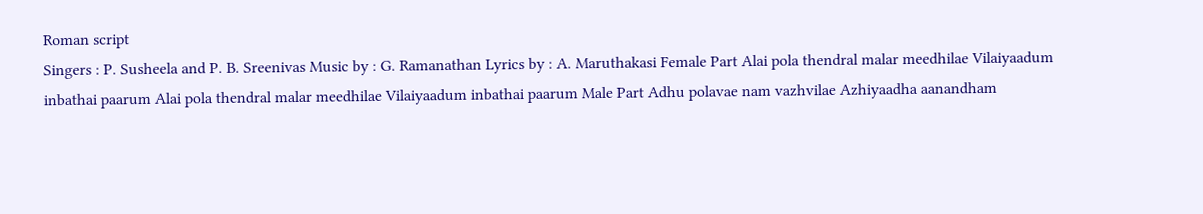Roman script
Singers : P. Susheela and P. B. Sreenivas Music by : G. Ramanathan Lyrics by : A. Maruthakasi Female Part Alai pola thendral malar meedhilae Vilaiyaadum inbathai paarum Alai pola thendral malar meedhilae Vilaiyaadum inbathai paarum Male Part Adhu polavae nam vazhvilae Azhiyaadha aanandham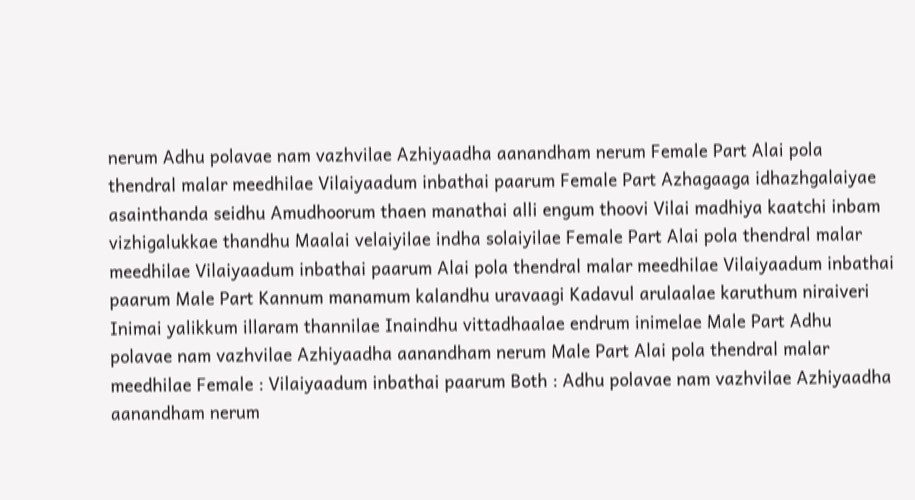nerum Adhu polavae nam vazhvilae Azhiyaadha aanandham nerum Female Part Alai pola thendral malar meedhilae Vilaiyaadum inbathai paarum Female Part Azhagaaga idhazhgalaiyae asainthanda seidhu Amudhoorum thaen manathai alli engum thoovi Vilai madhiya kaatchi inbam vizhigalukkae thandhu Maalai velaiyilae indha solaiyilae Female Part Alai pola thendral malar meedhilae Vilaiyaadum inbathai paarum Alai pola thendral malar meedhilae Vilaiyaadum inbathai paarum Male Part Kannum manamum kalandhu uravaagi Kadavul arulaalae karuthum niraiveri Inimai yalikkum illaram thannilae Inaindhu vittadhaalae endrum inimelae Male Part Adhu polavae nam vazhvilae Azhiyaadha aanandham nerum Male Part Alai pola thendral malar meedhilae Female : Vilaiyaadum inbathai paarum Both : Adhu polavae nam vazhvilae Azhiyaadha aanandham nerum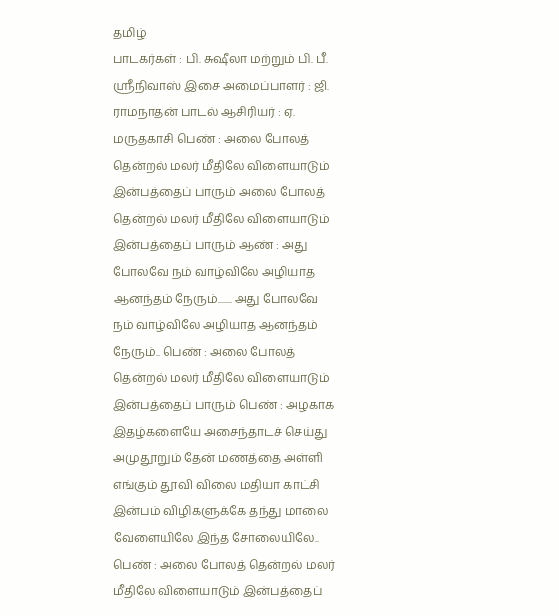தமிழ்
பாடகர்கள் : பி. சுஷீலா மற்றும் பி. பீ. ஸ்ரீநிவாஸ் இசை அமைப்பாளர் : ஜி. ராமநாதன் பாடல் ஆசிரியர் : ஏ. மருதகாசி பெண் : அலை போலத் தென்றல் மலர் மீதிலே விளையாடும் இன்பத்தைப் பாரும் அலை போலத் தென்றல் மலர் மீதிலே விளையாடும் இன்பத்தைப் பாரும் ஆண் : அது போலவே நம் வாழ்விலே அழியாத ஆனந்தம் நேரும்....... அது போலவே நம் வாழ்விலே அழியாத ஆனந்தம் நேரும்.. பெண் : அலை போலத் தென்றல் மலர் மீதிலே விளையாடும் இன்பத்தைப் பாரும் பெண் : அழகாக இதழ்களையே அசைந்தாடச் செய்து அமுதூறும் தேன் மணத்தை அள்ளி எங்கும் தூவி விலை மதியா காட்சி இன்பம் விழிகளுக்கே தந்து மாலை வேளையிலே இந்த சோலையிலே.. பெண் : அலை போலத் தென்றல் மலர் மீதிலே விளையாடும் இன்பத்தைப்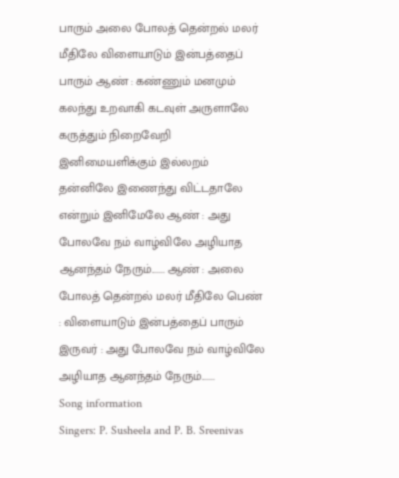பாரும் அலை போலத் தென்றல் மலர் மீதிலே விளையாடும் இன்பத்தைப் பாரும் ஆண் : கண்ணும் மனமும் கலந்து உறவாகி கடவுள் அருளாலே கருத்தும் நிறைவேறி இனிமையளிக்கும் இல்லறம் தன்னிலே இணைந்து விட்டதாலே என்றும் இனிமேலே ஆண் : அது போலவே நம் வாழ்விலே அழியாத ஆனந்தம் நேரும்....... ஆண் : அலை போலத் தென்றல் மலர் மீதிலே பெண் : விளையாடும் இன்பத்தைப் பாரும் இருவர் : அது போலவே நம் வாழ்விலே அழியாத ஆனந்தம் நேரும்.......
Song information
Singers: P. Susheela and P. B. Sreenivas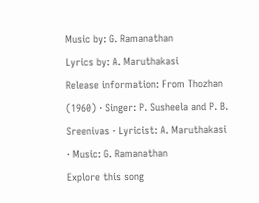Music by: G. Ramanathan
Lyrics by: A. Maruthakasi
Release information: From Thozhan (1960) · Singer: P. Susheela and P. B. Sreenivas · Lyricist: A. Maruthakasi · Music: G. Ramanathan
Explore this song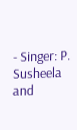- Singer: P. Susheela and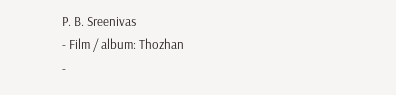P. B. Sreenivas
- Film / album: Thozhan
-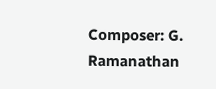Composer: G. Ramanathan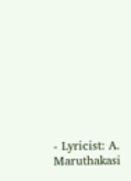- Lyricist: A. Maruthakasi